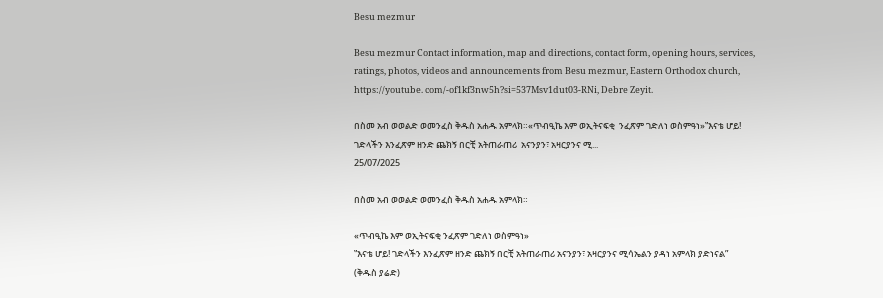Besu mezmur

Besu mezmur Contact information, map and directions, contact form, opening hours, services, ratings, photos, videos and announcements from Besu mezmur, Eastern Orthodox church, https://youtube. com/-of1kf3nw5h?si=537Msv1dut03-RNi, Debre Zeyit.

በስመ አብ ወወልድ ወመንፈስ ቅዱስ አሐዱ አምላክ።«ጥብዒኬ እም ወኢትናፍቂ  ንፈጽም ገድለነ ወስምዓነ»‟እናቴ ሆይ! ገድላችን እንፈጽም ዘንድ ጨክኝ በርቺ አትጠራጠሪ  አናንያን፣ አዛርያንና ሚ...
25/07/2025

በስመ አብ ወወልድ ወመንፈስ ቅዱስ አሐዱ አምላክ።

«ጥብዒኬ እም ወኢትናፍቂ ንፈጽም ገድለነ ወስምዓነ»
‟እናቴ ሆይ! ገድላችን እንፈጽም ዘንድ ጨክኝ በርቺ አትጠራጠሪ አናንያን፣ አዛርያንና ሚሳኤልን ያዳነ አምላክ ያድነናል”
(ቅዱስ ያሬድ)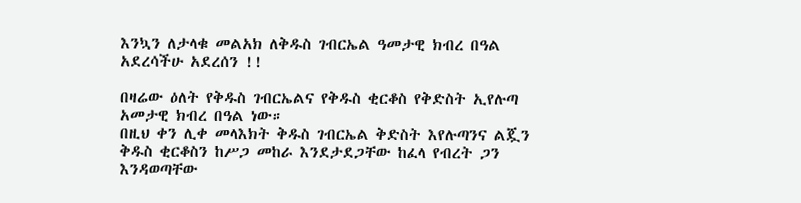እንኳን ለታላቁ መልአክ ለቅዱስ ገብርኤል ዓመታዊ ክብረ በዓል አደረሳችሁ አደረሰን !!

በዛሬው ዕለት የቅዱስ ገብርኤልና የቅዱስ ቂርቆስ የቅድስት ኢየሉጣ አመታዊ ክብረ በዓል ነው።
በዚህ ቀን ሊቀ መላእክት ቅዱስ ገብርኤል ቅድስት እየሉጣንና ልጇን ቅዱስ ቂርቆስን ከሥጋ መከራ እንደታደጋቸው ከፈላ የብረት ጋን እንዳወጣቸው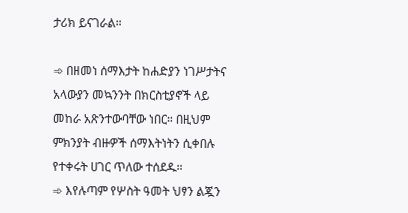ታሪክ ይናገራል።

➾ በዘመነ ሰማእታት ከሐድያን ነገሥታትና አላውያን መኳንንት በክርስቲያኖች ላይ መከራ አጽንተውባቸው ነበር። በዚህም ምክንያት ብዙዎች ሰማእትነትን ሲቀበሉ የተቀሩት ሀገር ጥለው ተሰደዱ።
➾ እየሉጣም የሦስት ዓመት ህፃን ልጇን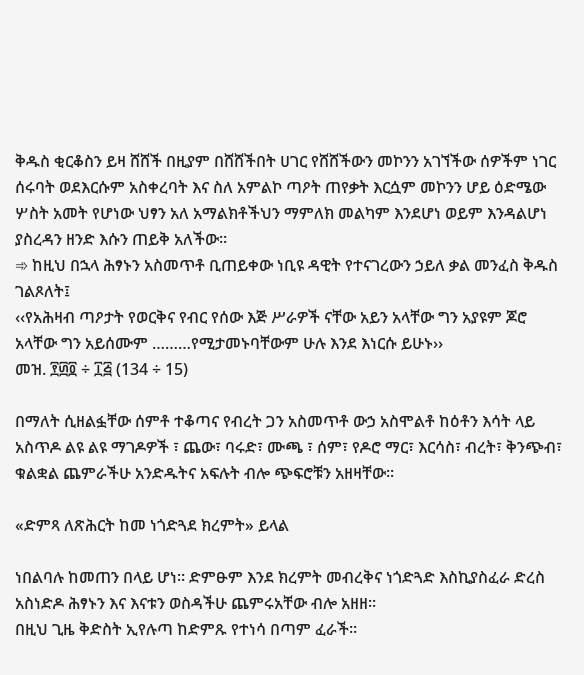ቅዱስ ቂርቆስን ይዛ ሸሸች በዚያም በሸሸችበት ሀገር የሸሸችውን መኮንን አገኘችው ሰዎችም ነገር ሰሩባት ወደእርሱም አስቀረባት እና ስለ አምልኮ ጣዖት ጠየቃት እርሷም መኮንን ሆይ ዕድሜው ሦስት አመት የሆነው ህፃን አለ አማልክቶችህን ማምለክ መልካም እንደሆነ ወይም እንዳልሆነ ያስረዳን ዘንድ እሱን ጠይቅ አለችው።
➾ ከዚህ በኋላ ሕፃኑን አስመጥቶ ቢጠይቀው ነቢዩ ዳዊት የተናገረውን ኃይለ ቃል መንፈስ ቅዱስ ገልጾለት፤
‹‹የአሕዛብ ጣዖታት የወርቅና የብር የሰው እጅ ሥራዎች ናቸው አይን አላቸው ግን አያዩም ጆሮ አላቸው ግን አይሰሙም ………የሚታመኑባቸውም ሁሉ እንደ እነርሱ ይሁኑ››
መዝ. ፻፴፬ ÷ ፲፭ (134 ÷ 15)

በማለት ሲዘልፏቸው ሰምቶ ተቆጣና የብረት ጋን አስመጥቶ ውኃ አስሞልቶ ከዕቶን እሳት ላይ አስጥዶ ልዩ ልዩ ማገዶዎች ፣ ጨው፣ ባሩድ፣ ሙጫ ፣ ሰም፣ የዶሮ ማር፣ እርሳስ፣ ብረት፣ ቅንጭብ፣ ቁልቋል ጨምራችሁ አንድዱትና አፍሉት ብሎ ጭፍሮቹን አዘዛቸው።

«ድምጻ ለጽሕርት ከመ ነጎድጓደ ክረምት» ይላል

ነበልባሉ ከመጠን በላይ ሆነ። ድምፁም እንደ ክረምት መብረቅና ነጎድጓድ እስኪያስፈራ ድረስ አስነድዶ ሕፃኑን እና እናቱን ወስዳችሁ ጨምሩአቸው ብሎ አዘዘ።
በዚህ ጊዜ ቅድስት ኢየሉጣ ከድምጹ የተነሳ በጣም ፈራች።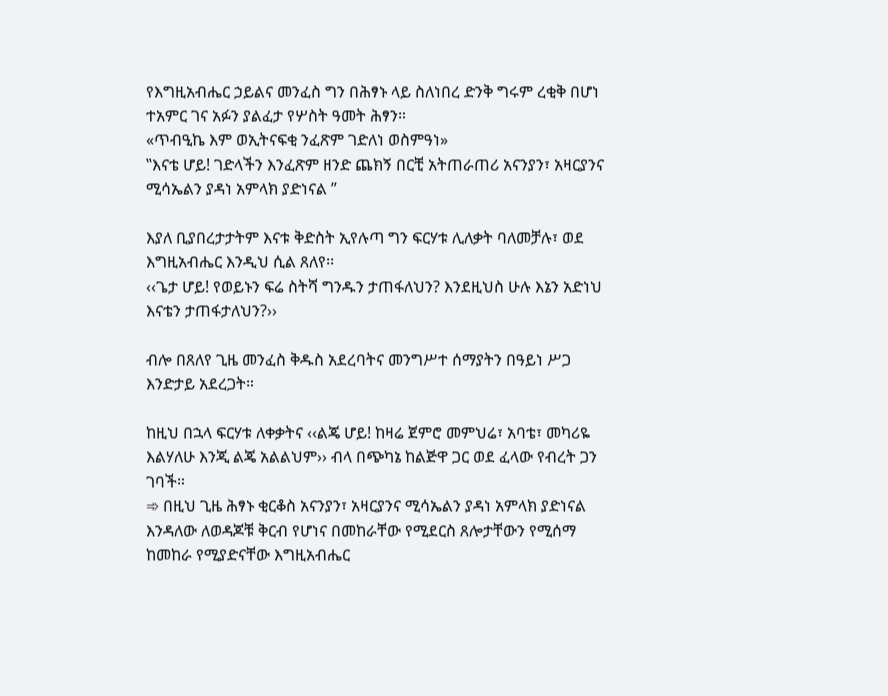የእግዚአብሔር ኃይልና መንፈስ ግን በሕፃኑ ላይ ስለነበረ ድንቅ ግሩም ረቂቅ በሆነ ተአምር ገና አፉን ያልፈታ የሦስት ዓመት ሕፃን።
«ጥብዒኬ እም ወኢትናፍቂ ንፈጽም ገድለነ ወስምዓነ»
‟እናቴ ሆይ! ገድላችን እንፈጽም ዘንድ ጨክኝ በርቺ አትጠራጠሪ አናንያን፣ አዛርያንና ሚሳኤልን ያዳነ አምላክ ያድነናል ”

እያለ ቢያበረታታትም እናቱ ቅድስት ኢየሉጣ ግን ፍርሃቱ ሊለቃት ባለመቻሉ፣ ወደ እግዚአብሔር እንዲህ ሲል ጸለየ፡፡
‹‹ጌታ ሆይ! የወይኑን ፍሬ ስትሻ ግንዱን ታጠፋለህን? እንደዚህስ ሁሉ እኔን አድነህ እናቴን ታጠፋታለህን?››

ብሎ በጸለየ ጊዜ መንፈስ ቅዱስ አደረባትና መንግሥተ ሰማያትን በዓይነ ሥጋ እንድታይ አደረጋት።

ከዚህ በኋላ ፍርሃቱ ለቀቃትና ‹‹ልጄ ሆይ! ከዛሬ ጀምሮ መምህሬ፣ አባቴ፣ መካሪዬ እልሃለሁ እንጂ ልጄ አልልህም›› ብላ በጭካኔ ከልጅዋ ጋር ወደ ፈላው የብረት ጋን ገባች።
➾ በዚህ ጊዜ ሕፃኑ ቂርቆስ አናንያን፣ አዛርያንና ሚሳኤልን ያዳነ አምላክ ያድነናል እንዳለው ለወዳጆቹ ቅርብ የሆነና በመከራቸው የሚደርስ ጸሎታቸውን የሚሰማ ከመከራ የሚያድናቸው እግዚአብሔር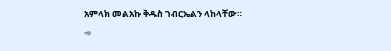አምላክ መልአኩ ቅዱስ ገብርኤልን ላከላቸው።
➾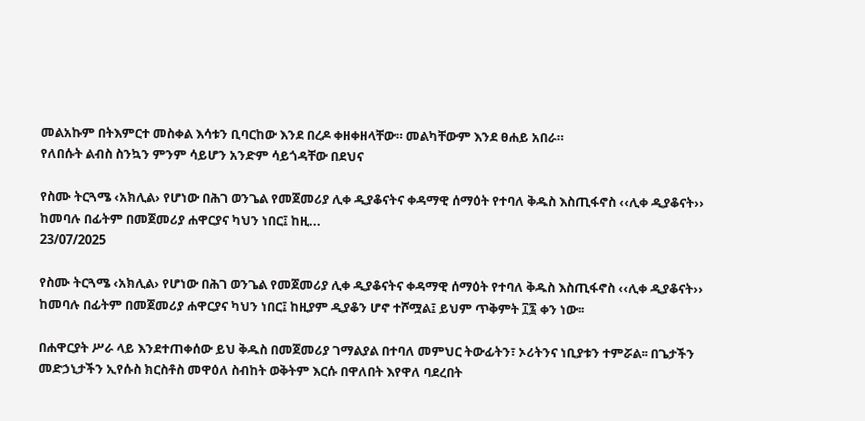መልአኩም በትእምርተ መስቀል እሳቱን ቢባርከው እንደ በረዶ ቀዘቀዘላቸው። መልካቸውም እንደ ፀሐይ አበራ።
የለበሱት ልብስ ስንኳን ምንም ሳይሆን አንድም ሳይጎዳቸው በደህና

የስሙ ትርጓሜ ‹አክሊል› የሆነው በሕገ ወንጌል የመጀመሪያ ሊቀ ዲያቆናትና ቀዳማዊ ሰማዕት የተባለ ቅዱስ እስጢፋኖስ ‹‹ሊቀ ዲያቆናት›› ከመባሉ በፊትም በመጀመሪያ ሐዋርያና ካህን ነበር፤ ከዚ...
23/07/2025

የስሙ ትርጓሜ ‹አክሊል› የሆነው በሕገ ወንጌል የመጀመሪያ ሊቀ ዲያቆናትና ቀዳማዊ ሰማዕት የተባለ ቅዱስ እስጢፋኖስ ‹‹ሊቀ ዲያቆናት›› ከመባሉ በፊትም በመጀመሪያ ሐዋርያና ካህን ነበር፤ ከዚያም ዲያቆን ሆኖ ተሾሟል፤ ይህም ጥቅምት ፲፯ ቀን ነው፡፡

በሐዋርያት ሥራ ላይ እንደተጠቀሰው ይህ ቅዱስ በመጀመሪያ ገማልያል በተባለ መምህር ትውፊትን፣ ኦሪትንና ነቢያቱን ተምሯል፡፡ በጌታችን መድኃኒታችን ኢየሱስ ክርስቶስ መዋዕለ ስብከት ወቅትም እርሱ በዋለበት እየዋለ ባደረበት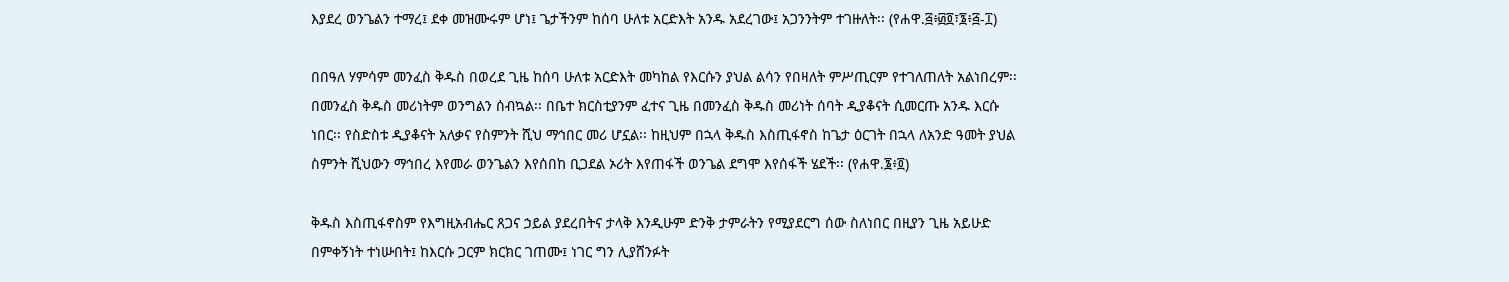እያደረ ወንጌልን ተማረ፤ ደቀ መዝሙሩም ሆነ፤ ጌታችንም ከሰባ ሁለቱ አርድእት አንዱ አደረገው፤ አጋንንትም ተገዙለት፡፡ (የሐዋ.፭፥፴፬፣፮፥፭-፲)

በበዓለ ሃምሳም መንፈስ ቅዱስ በወረደ ጊዜ ከሰባ ሁለቱ አርድእት መካከል የእርሱን ያህል ልሳን የበዛለት ምሥጢርም የተገለጠለት አልነበረም፡፡ በመንፈስ ቅዱስ መሪነትም ወንግልን ሰብኳል፡፡ በቤተ ክርስቲያንም ፈተና ጊዜ በመንፈስ ቅዱስ መሪነት ሰባት ዲያቆናት ሲመርጡ አንዱ እርሱ ነበር፡፡ የስድስቱ ዲያቆናት አለቃና የስምንት ሺህ ማኅበር መሪ ሆኗል፡፡ ከዚህም በኋላ ቅዱስ እስጢፋኖስ ከጌታ ዕርገት በኋላ ለአንድ ዓመት ያህል ስምንት ሺህውን ማኅበረ እየመራ ወንጌልን እየሰበከ ቢጋደል ኦሪት እየጠፋች ወንጌል ደግሞ እየሰፋች ሄደች፡፡ (የሐዋ.፮፥፬)

ቅዱስ እስጢፋኖስም የእግዚአብሔር ጸጋና ኃይል ያደረበትና ታላቅ እንዲሁም ድንቅ ታምራትን የሚያደርግ ሰው ስለነበር በዚያን ጊዜ አይሁድ በምቀኝነት ተነሡበት፤ ከእርሱ ጋርም ክርክር ገጠሙ፤ ነገር ግን ሊያሸንፉት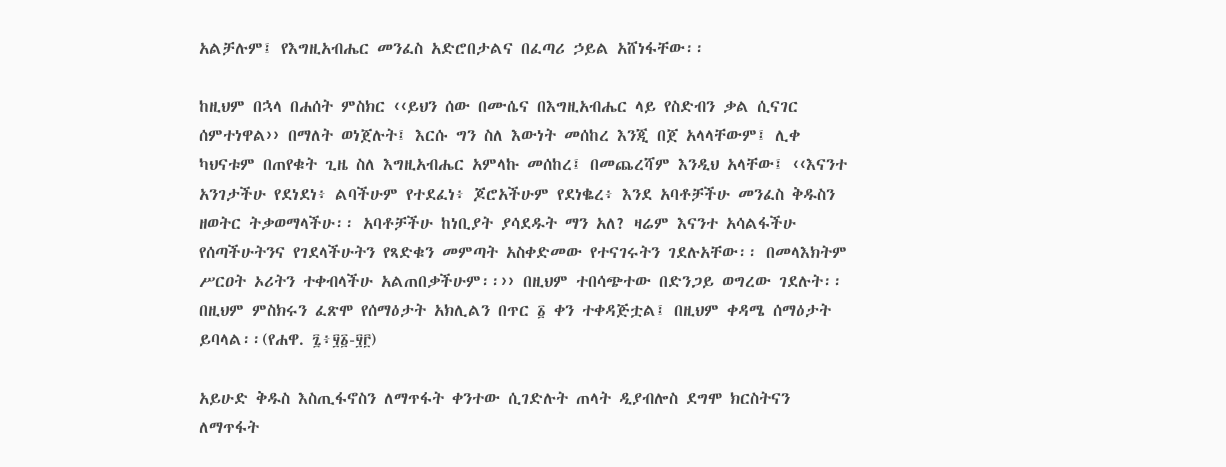አልቻሉም፤ የእግዚአብሔር መንፈስ አድሮበታልና በፈጣሪ ኃይል አሸነፋቸው፡፡

ከዚህም በኋላ በሐሰት ምስክር ‹‹ይህን ሰው በሙሴና በእግዚአብሔር ላይ የስድብን ቃል ሲናገር ሰምተነዋል›› በማለት ወነጀሉት፤ እርሱ ግን ስለ እውነት መሰከረ እንጂ በጀ አላላቸውም፤ ሊቀ ካህናቱም በጠየቁት ጊዜ ስለ እግዚአብሔር አምላኩ መሰከረ፤ በመጨረሻም እንዲህ አላቸው፤ ‹‹እናንተ አንገታችሁ የደነደነ፥ ልባችሁም የተደፈነ፥ ጆሮአችሁም የደነቈረ፥ እንደ አባቶቻችሁ መንፈስ ቅዱስን ዘወትር ትቃወማላችሁ፡፡ አባቶቻችሁ ከነቢያት ያሳደዱት ማን አለ? ዛሬም እናንተ አሳልፋችሁ የሰጣችሁትንና የገደላችሁትን የጻድቁን መምጣት አስቀድመው የተናገሩትን ገደሉአቸው፡፡ በመላእክትም ሥርዐት ኦሪትን ተቀብላችሁ አልጠበቃችሁም፡፡›› በዚህም ተበሳጭተው በድንጋይ ወግረው ገደሉት፡፡ በዚህም ምስክሩን ፈጽሞ የሰማዕታት አክሊልን በጥር ፩ ቀን ተቀዳጅቷል፤ በዚህም ቀዳሜ ሰማዕታት ይባላል፡፡(የሐዋ. ፯፥፶፩-፶፫)

አይሁድ ቅዱስ እስጢፋኖስን ለማጥፋት ቀንተው ሲገድሉት ጠላት ዲያብሎስ ደግሞ ክርስትናን ለማጥፋት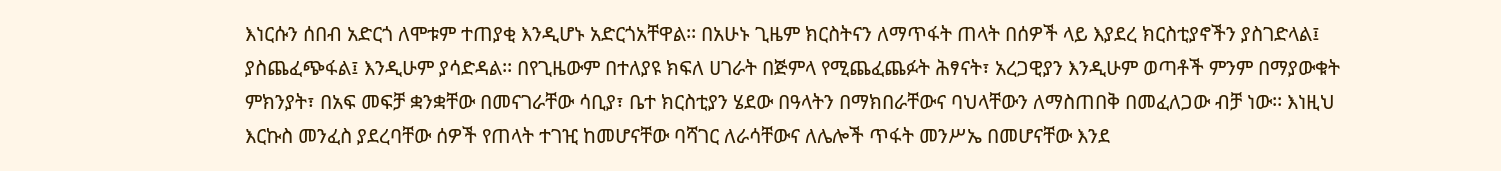እነርሱን ሰበብ አድርጎ ለሞቱም ተጠያቂ እንዲሆኑ አድርጎአቸዋል፡፡ በአሁኑ ጊዜም ክርስትናን ለማጥፋት ጠላት በሰዎች ላይ እያደረ ክርስቲያኖችን ያስገድላል፤ ያስጨፈጭፋል፤ እንዲሁም ያሳድዳል፡፡ በየጊዜውም በተለያዩ ክፍለ ሀገራት በጅምላ የሚጨፈጨፉት ሕፃናት፣ አረጋዊያን እንዲሁም ወጣቶች ምንም በማያውቁት ምክንያት፣ በአፍ መፍቻ ቋንቋቸው በመናገራቸው ሳቢያ፣ ቤተ ክርስቲያን ሄደው በዓላትን በማክበራቸውና ባህላቸውን ለማስጠበቅ በመፈለጋው ብቻ ነው፡፡ እነዚህ እርኩስ መንፈስ ያደረባቸው ሰዎች የጠላት ተገዢ ከመሆናቸው ባሻገር ለራሳቸውና ለሌሎች ጥፋት መንሥኤ በመሆናቸው እንደ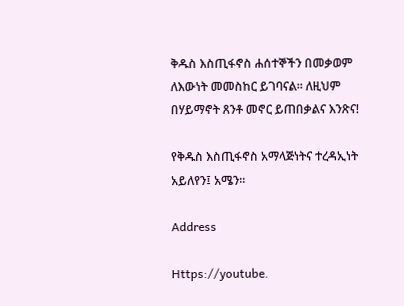ቅዱስ እስጢፋኖስ ሐሰተኞችን በመቃወም ለእውነት መመስከር ይገባናል፡፡ ለዚህም በሃይማኖት ጸንቶ መኖር ይጠበቃልና እንጽና!

የቅዱስ እስጢፋኖስ አማላጅነትና ተረዳኢነት አይለየን፤ አሜን፡፡

Address

Https://youtube.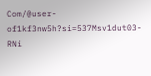Com/@user-of1kf3nw5h?si=537Msv1dut03-RNi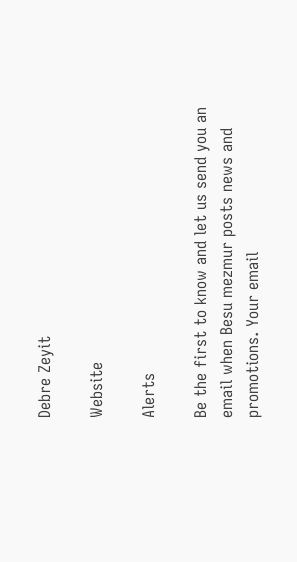Debre Zeyit

Website

Alerts

Be the first to know and let us send you an email when Besu mezmur posts news and promotions. Your email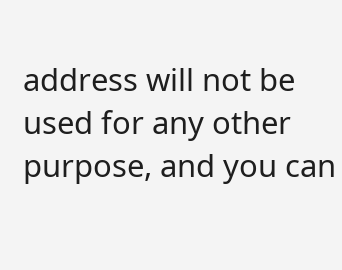address will not be used for any other purpose, and you can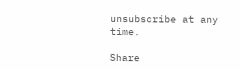unsubscribe at any time.

Share